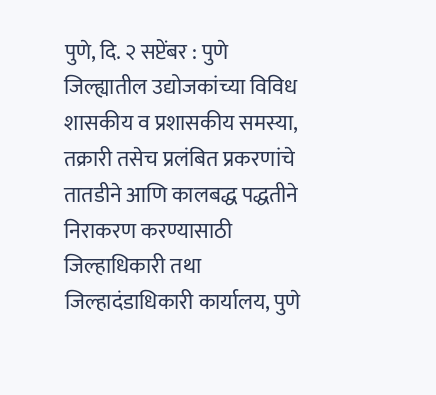पुणे, दि. २ सप्टेंबर : पुणे जिल्ह्यातील उद्योजकांच्या विविध शासकीय व प्रशासकीय समस्या, तक्रारी तसेच प्रलंबित प्रकरणांचे तातडीने आणि कालबद्ध पद्धतीने निराकरण करण्यासाठी जिल्हाधिकारी तथा जिल्हादंडाधिकारी कार्यालय, पुणे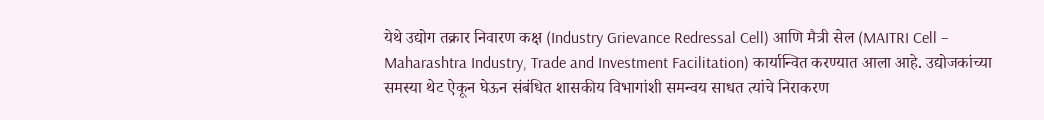येथे उद्योग तक्रार निवारण कक्ष (Industry Grievance Redressal Cell) आणि मैत्री सेल (MAITRI Cell – Maharashtra Industry, Trade and Investment Facilitation) कार्यान्वित करण्यात आला आहे. उद्योजकांच्या समस्या थेट ऐकून घेऊन संबंधित शासकीय विभागांशी समन्वय साधत त्यांचे निराकरण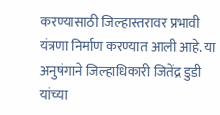करण्यासाठी जिल्हास्तरावर प्रभावी यंत्रणा निर्माण करण्यात आली आहे. या अनुषंगाने जिल्हाधिकारी जितेंद्र डुडी यांच्या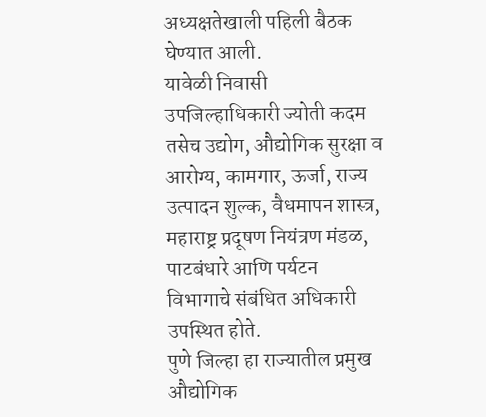अध्यक्षतेखाली पहिली बैठक घेण्यात आली.
यावेळी निवासी उपजिल्हाधिकारी ज्योती कदम तसेच उद्योग, औद्योगिक सुरक्षा व आरोग्य, कामगार, ऊर्जा, राज्य उत्पादन शुल्क, वैधमापन शास्त्र, महाराष्ट्र प्रदूषण नियंत्रण मंडळ, पाटबंधारे आणि पर्यटन विभागाचे संबंधित अधिकारी उपस्थित होते.
पुणे जिल्हा हा राज्यातील प्रमुख औद्योगिक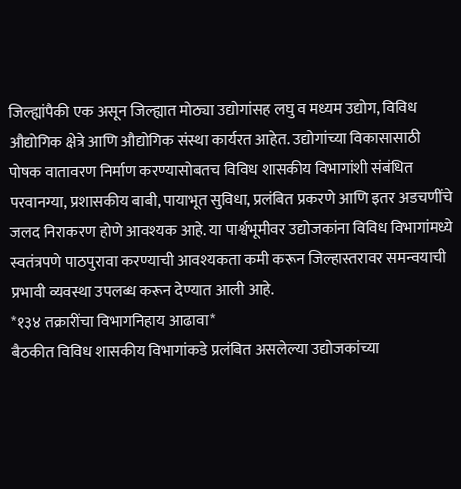जिल्ह्यांपैकी एक असून जिल्ह्यात मोठ्या उद्योगांसह लघु व मध्यम उद्योग, विविध औद्योगिक क्षेत्रे आणि औद्योगिक संस्था कार्यरत आहेत. उद्योगांच्या विकासासाठी पोषक वातावरण निर्माण करण्यासोबतच विविध शासकीय विभागांशी संबंधित परवानग्या, प्रशासकीय बाबी, पायाभूत सुविधा, प्रलंबित प्रकरणे आणि इतर अडचणींचे जलद निराकरण होणे आवश्यक आहे. या पार्श्वभूमीवर उद्योजकांना विविध विभागांमध्ये स्वतंत्रपणे पाठपुरावा करण्याची आवश्यकता कमी करून जिल्हास्तरावर समन्वयाची प्रभावी व्यवस्था उपलब्ध करून देण्यात आली आहे.
*१३४ तक्रारींचा विभागनिहाय आढावा*
बैठकीत विविध शासकीय विभागांकडे प्रलंबित असलेल्या उद्योजकांच्या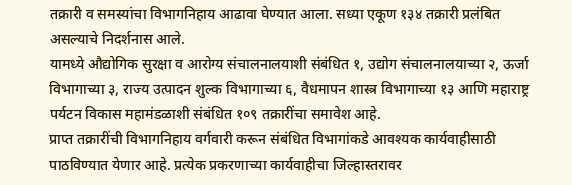तक्रारी व समस्यांचा विभागनिहाय आढावा घेण्यात आला. सध्या एकूण १३४ तक्रारी प्रलंबित असल्याचे निदर्शनास आले.
यामध्ये औद्योगिक सुरक्षा व आरोग्य संचालनालयाशी संबंधित १, उद्योग संचालनालयाच्या २, ऊर्जा विभागाच्या ३, राज्य उत्पादन शुल्क विभागाच्या ६, वैधमापन शास्त्र विभागाच्या १३ आणि महाराष्ट्र पर्यटन विकास महामंडळाशी संबंधित १०९ तक्रारींचा समावेश आहे.
प्राप्त तक्रारींची विभागनिहाय वर्गवारी करून संबंधित विभागांकडे आवश्यक कार्यवाहीसाठी पाठविण्यात येणार आहे. प्रत्येक प्रकरणाच्या कार्यवाहीचा जिल्हास्तरावर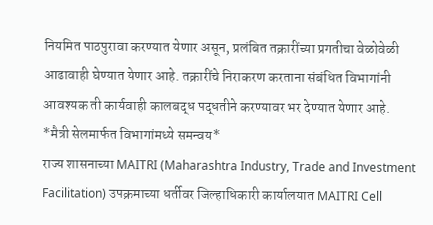नियमित पाठपुरावा करण्यात येणार असून, प्रलंबित तक्रारींच्या प्रगतीचा वेळोवेळी आढावाही घेण्यात येणार आहे. तक्रारींचे निराकरण करताना संबंधित विभागांनी आवश्यक ती कार्यवाही कालबद्ध पद्धतीने करण्यावर भर देण्यात येणार आहे.
*मैत्री सेलमार्फत विभागांमध्ये समन्वय*
राज्य शासनाच्या MAITRI (Maharashtra Industry, Trade and Investment Facilitation) उपक्रमाच्या धर्तीवर जिल्हाधिकारी कार्यालयात MAITRI Cell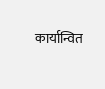कार्यान्वित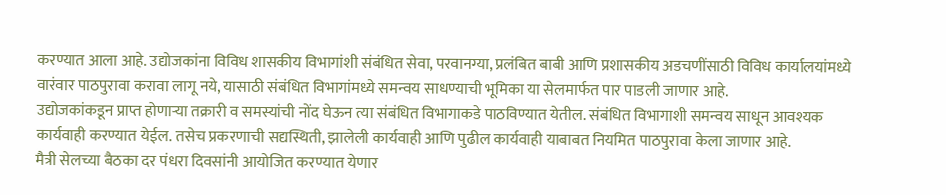करण्यात आला आहे. उद्योजकांना विविध शासकीय विभागांशी संबंधित सेवा, परवानग्या, प्रलंबित बाबी आणि प्रशासकीय अडचणींसाठी विविध कार्यालयांमध्ये वारंवार पाठपुरावा करावा लागू नये, यासाठी संबंधित विभागांमध्ये समन्वय साधण्याची भूमिका या सेलमार्फत पार पाडली जाणार आहे.
उद्योजकांकडून प्राप्त होणाऱ्या तक्रारी व समस्यांची नोंद घेऊन त्या संबंधित विभागाकडे पाठविण्यात येतील. संबंधित विभागाशी समन्वय साधून आवश्यक कार्यवाही करण्यात येईल. तसेच प्रकरणाची सद्यस्थिती, झालेली कार्यवाही आणि पुढील कार्यवाही याबाबत नियमित पाठपुरावा केला जाणार आहे.
मैत्री सेलच्या बैठका दर पंधरा दिवसांनी आयोजित करण्यात येणार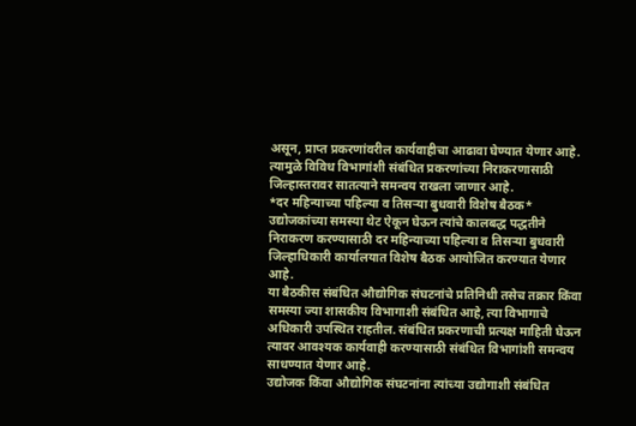असून, प्राप्त प्रकरणांवरील कार्यवाहीचा आढावा घेण्यात येणार आहे. त्यामुळे विविध विभागांशी संबंधित प्रकरणांच्या निराकरणासाठी जिल्हास्तरावर सातत्याने समन्वय राखला जाणार आहे.
*दर महिन्याच्या पहिल्या व तिसऱ्या बुधवारी विशेष बैठक*
उद्योजकांच्या समस्या थेट ऐकून घेऊन त्यांचे कालबद्ध पद्धतीने निराकरण करण्यासाठी दर महिन्याच्या पहिल्या व तिसऱ्या बुधवारी जिल्हाधिकारी कार्यालयात विशेष बैठक आयोजित करण्यात येणार आहे.
या बैठकीस संबंधित औद्योगिक संघटनांचे प्रतिनिधी तसेच तक्रार किंवा समस्या ज्या शासकीय विभागाशी संबंधित आहे, त्या विभागाचे अधिकारी उपस्थित राहतील. संबंधित प्रकरणाची प्रत्यक्ष माहिती घेऊन त्यावर आवश्यक कार्यवाही करण्यासाठी संबंधित विभागांशी समन्वय साधण्यात येणार आहे.
उद्योजक किंवा औद्योगिक संघटनांना त्यांच्या उद्योगाशी संबंधित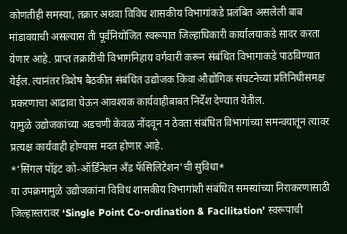कोणतीही समस्या, तक्रार अथवा विविध शासकीय विभागांकडे प्रलंबित असलेली बाब मांडावयाची असल्यास ती पूर्वनियोजित स्वरूपात जिल्हाधिकारी कार्यालयाकडे सादर करता येणार आहे. प्राप्त तक्रारींची विभागनिहाय वर्गवारी करून संबंधित विभागाकडे पाठविण्यात येईल. त्यानंतर विशेष बैठकीत संबंधित उद्योजक किंवा औद्योगिक संघटनेच्या प्रतिनिधीसमक्ष प्रकरणाचा आढावा घेऊन आवश्यक कार्यवाहीबाबत निर्देश देण्यात येतील.
यामुळे उद्योजकांच्या अडचणी केवळ नोंदवून न ठेवता संबंधित विभागांच्या समन्वयातून त्यावर प्रत्यक्ष कार्यवाही होण्यास मदत होणार आहे.
*‘सिंगल पॉइंट को-ऑर्डिनेशन अँड फॅसिलिटेशन’ची सुविधा*
या उपक्रमामुळे उद्योजकांना विविध शासकीय विभागांशी संबंधित समस्यांच्या निराकरणासाठी जिल्हास्तरावर ‘Single Point Co-ordination & Facilitation’ स्वरूपाची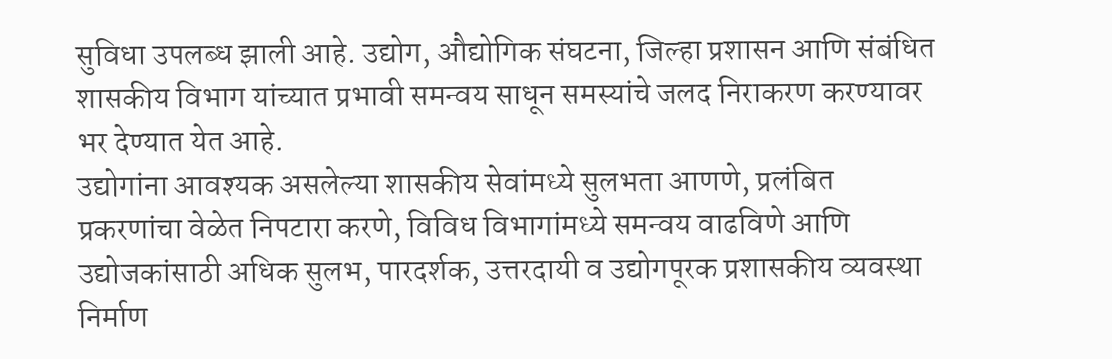सुविधा उपलब्ध झाली आहे. उद्योग, औद्योगिक संघटना, जिल्हा प्रशासन आणि संबंधित शासकीय विभाग यांच्यात प्रभावी समन्वय साधून समस्यांचे जलद निराकरण करण्यावर भर देण्यात येत आहे.
उद्योगांना आवश्यक असलेल्या शासकीय सेवांमध्ये सुलभता आणणे, प्रलंबित प्रकरणांचा वेळेत निपटारा करणे, विविध विभागांमध्ये समन्वय वाढविणे आणि उद्योजकांसाठी अधिक सुलभ, पारदर्शक, उत्तरदायी व उद्योगपूरक प्रशासकीय व्यवस्था निर्माण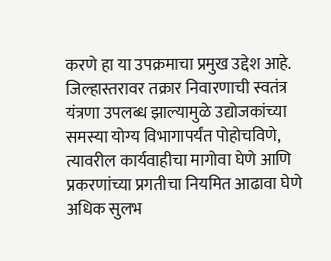करणे हा या उपक्रमाचा प्रमुख उद्देश आहे.
जिल्हास्तरावर तक्रार निवारणाची स्वतंत्र यंत्रणा उपलब्ध झाल्यामुळे उद्योजकांच्या समस्या योग्य विभागापर्यंत पोहोचविणे, त्यावरील कार्यवाहीचा मागोवा घेणे आणि प्रकरणांच्या प्रगतीचा नियमित आढावा घेणे अधिक सुलभ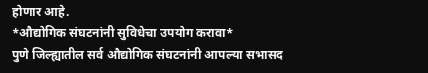होणार आहे.
*औद्योगिक संघटनांनी सुविधेचा उपयोग करावा*
पुणे जिल्ह्यातील सर्व औद्योगिक संघटनांनी आपल्या सभासद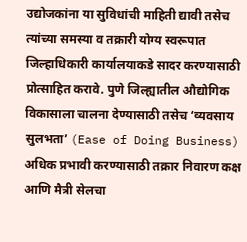उद्योजकांना या सुविधांची माहिती द्यावी तसेच त्यांच्या समस्या व तक्रारी योग्य स्वरूपात जिल्हाधिकारी कार्यालयाकडे सादर करण्यासाठी प्रोत्साहित करावे. पुणे जिल्ह्यातील औद्योगिक विकासाला चालना देण्यासाठी तसेच ‘व्यवसाय सुलभता’ (Ease of Doing Business) अधिक प्रभावी करण्यासाठी तक्रार निवारण कक्ष आणि मैत्री सेलचा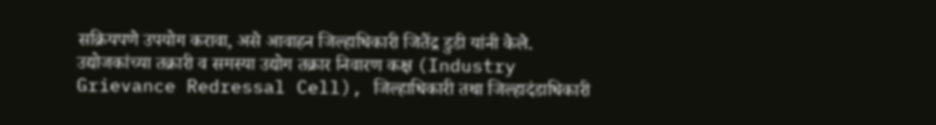सक्रियपणे उपयोग करावा, असे आवाहन जिल्हाधिकारी जितेंद्र डुडी यांनी केले.
उद्योजकांच्या तक्रारी व समस्या उद्योग तक्रार निवारण कक्ष (Industry Grievance Redressal Cell), जिल्हाधिकारी तथा जिल्हादंडाधिकारी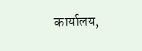कार्यालय,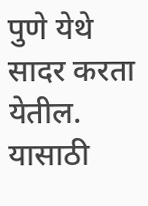पुणे येथे सादर करता येतील. यासाठी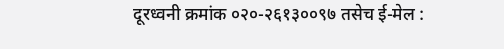दूरध्वनी क्रमांक ०२०-२६१३००९७ तसेच ई-मेल :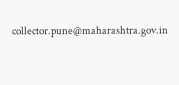collector.pune@maharashtra.gov.in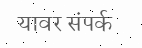यावर संपर्क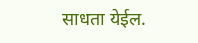साधता येईल.